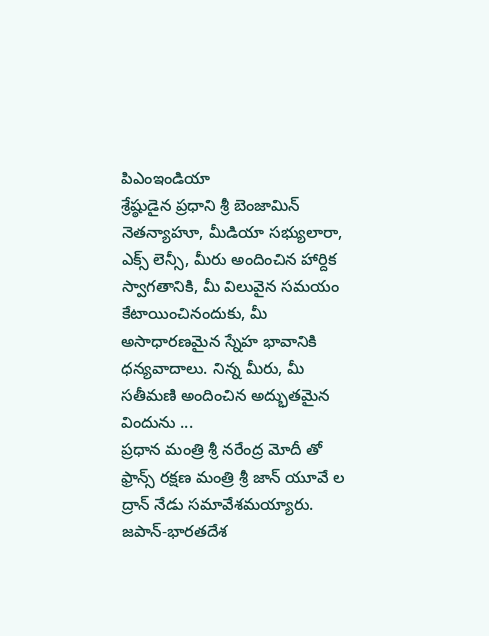పిఎంఇండియా
శ్రేష్ఠుడైన ప్రధాని శ్రీ బెంజామిన్ నెతన్యాహూ, మీడియా సభ్యులారా, ఎక్స్ లెన్సీ, మీరు అందించిన హార్దిక స్వాగతానికి, మీ విలువైన సమయం కేటాయించినందుకు, మీ అసాధారణమైన స్నేహ భావానికి ధన్యవాదాలు. నిన్న మీరు, మీ సతీమణి అందించిన అద్భుతమైన విందును ...
ప్రధాన మంత్రి శ్రీ నరేంద్ర మోదీ తో ఫ్రాన్స్ రక్షణ మంత్రి శ్రీ జాన్ యూవే ల ద్రాన్ నేడు సమావేశమయ్యారు.
జపాన్-భారతదేశ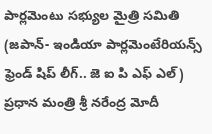పార్లమెంటు సభ్యుల మైత్రి సమితి (జపాన్- ఇండియా పార్లమెంటేరియన్స్ ఫ్రెండ్ షిప్ లీగ్.. జె ఐ పి ఎఫ్ ఎల్) ప్రధాన మంత్రి శ్రీ నరేంద్ర మోదీ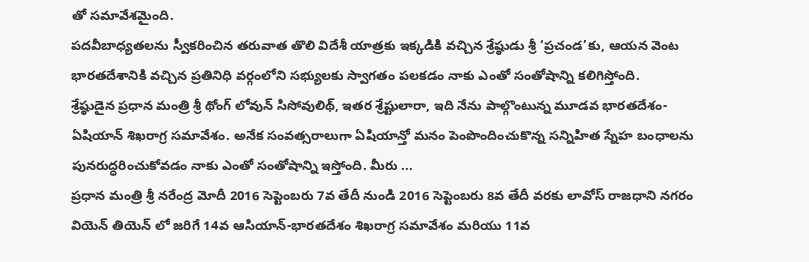తో సమావేశమైంది.
పదవీబాధ్యతలను స్వీకరించిన తరువాత తొలి విదేశీ యాత్రకు ఇక్కడికి వచ్చిన శ్రేష్ఠుడు శ్రీ ‘ప్రచండ’కు, ఆయన వెంట భారతదేశానికి వచ్చిన ప్రతినిధి వర్గంలోని సభ్యులకు స్వాగతం పలకడం నాకు ఎంతో సంతోషాన్ని కలిగిస్తోంది.
శ్రేష్ఠుడైన ప్రధాన మంత్రి శ్రీ థోంగ్ లోవున్ సిసోవులిథ్, ఇతర శ్రేష్టులారా, ఇది నేను పాల్గొంటున్న మూడవ భారతదేశం-ఏషియాన్ శిఖరాగ్ర సమావేశం. అనేక సంవత్సరాలుగా ఏషియాన్తో మనం పెంపొందించుకొన్న సన్నిహిత స్నేహ బంధాలను పునరుద్ధరించుకోవడం నాకు ఎంతో సంతోషాన్ని ఇస్తోంది. మీరు ...
ప్రధాన మంత్రి శ్రీ నరేంద్ర మోదీ 2016 సెప్టెంబరు 7వ తేదీ నుండి 2016 సెప్టెంబరు 8వ తేదీ వరకు లావోస్ రాజధాని నగరం వియెన్ తియెన్ లో జరిగే 14వ ఆసియాన్-భారతదేశం శిఖరాగ్ర సమావేశం మరియు 11వ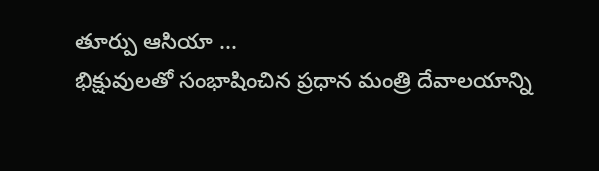తూర్పు ఆసియా ...
భిక్షువులతో సంభాషించిన ప్రధాన మంత్రి దేవాలయాన్ని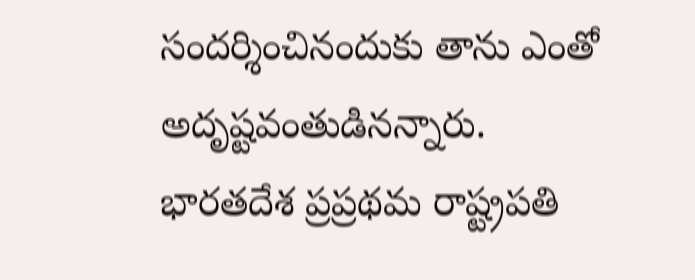సందర్శించినందుకు తాను ఎంతో అదృష్టవంతుడినన్నారు. భారతదేశ ప్రప్రథమ రాష్ట్రపతి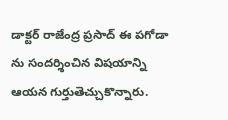డాక్టర్ రాజేంద్ర ప్రసాద్ ఈ పగోడా ను సందర్శించిన విషయాన్ని ఆయన గుర్తుతెచ్చుకొన్నారు.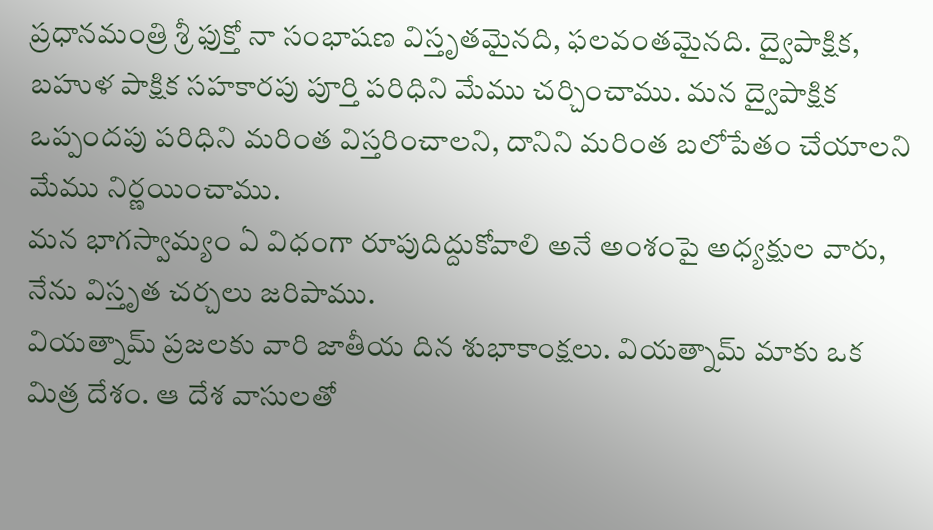ప్రధానమంత్రి శ్రీ ఫుక్తో నా సంభాషణ విస్తృతమైనది, ఫలవంతమైనది. ద్వైపాక్షిక, బహుళ పాక్షిక సహకారపు పూర్తి పరిధిని మేము చర్చించాము. మన ద్వైపాక్షిక ఒప్పందపు పరిధిని మరింత విస్తరించాలని, దానిని మరింత బలోపేతం చేయాలని మేము నిర్ణయించాము.
మన భాగస్వామ్యం ఏ విధంగా రూపుదిద్దుకోవాలి అనే అంశంపై అధ్యక్షుల వారు, నేను విస్తృత చర్చలు జరిపాము.
వియత్నామ్ ప్రజలకు వారి జాతీయ దిన శుభాకాంక్షలు. వియత్నామ్ మాకు ఒక మిత్ర దేశం. ఆ దేశ వాసులతో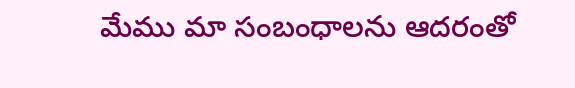మేము మా సంబంధాలను ఆదరంతో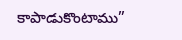కాపాడుకొంటాము”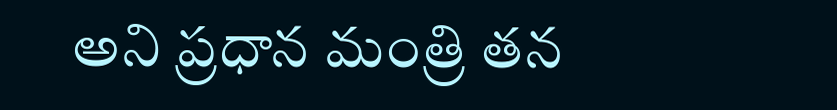అని ప్రధాన మంత్రి తన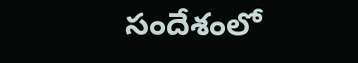సందేశంలో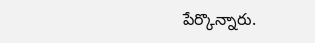పేర్కొన్నారు.